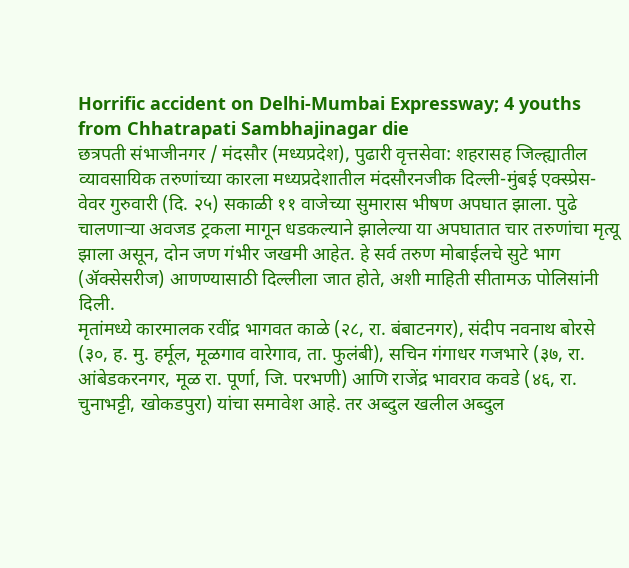Horrific accident on Delhi-Mumbai Expressway; 4 youths from Chhatrapati Sambhajinagar die
छत्रपती संभाजीनगर / मंदसौर (मध्यप्रदेश), पुढारी वृत्तसेवा: शहरासह जिल्ह्यातील व्यावसायिक तरुणांच्या कारला मध्यप्रदेशातील मंदसौरनजीक दिल्ली-मुंबई एक्स्प्रेस-वेवर गुरुवारी (दि. २५) सकाळी ११ वाजेच्या सुमारास भीषण अपघात झाला. पुढे चालणाऱ्या अवजड ट्रकला मागून धडकल्याने झालेल्या या अपघातात चार तरुणांचा मृत्यू झाला असून, दोन जण गंभीर जखमी आहेत. हे सर्व तरुण मोबाईलचे सुटे भाग (ॲक्सेसरीज) आणण्यासाठी दिल्लीला जात होते, अशी माहिती सीतामऊ पोलिसांनी दिली.
मृतांमध्ये कारमालक रवींद्र भागवत काळे (२८, रा. बंबाटनगर), संदीप नवनाथ बोरसे (३०, ह. मु. हर्मूल, मूळगाव वारेगाव, ता. फुलंबी), सचिन गंगाधर गजभारे (३७, रा. आंबेडकरनगर, मूळ रा. पूर्णा, जि. परभणी) आणि राजेंद्र भावराव कवडे (४६, रा. चुनाभट्टी, खोकडपुरा) यांचा समावेश आहे. तर अब्दुल खलील अब्दुल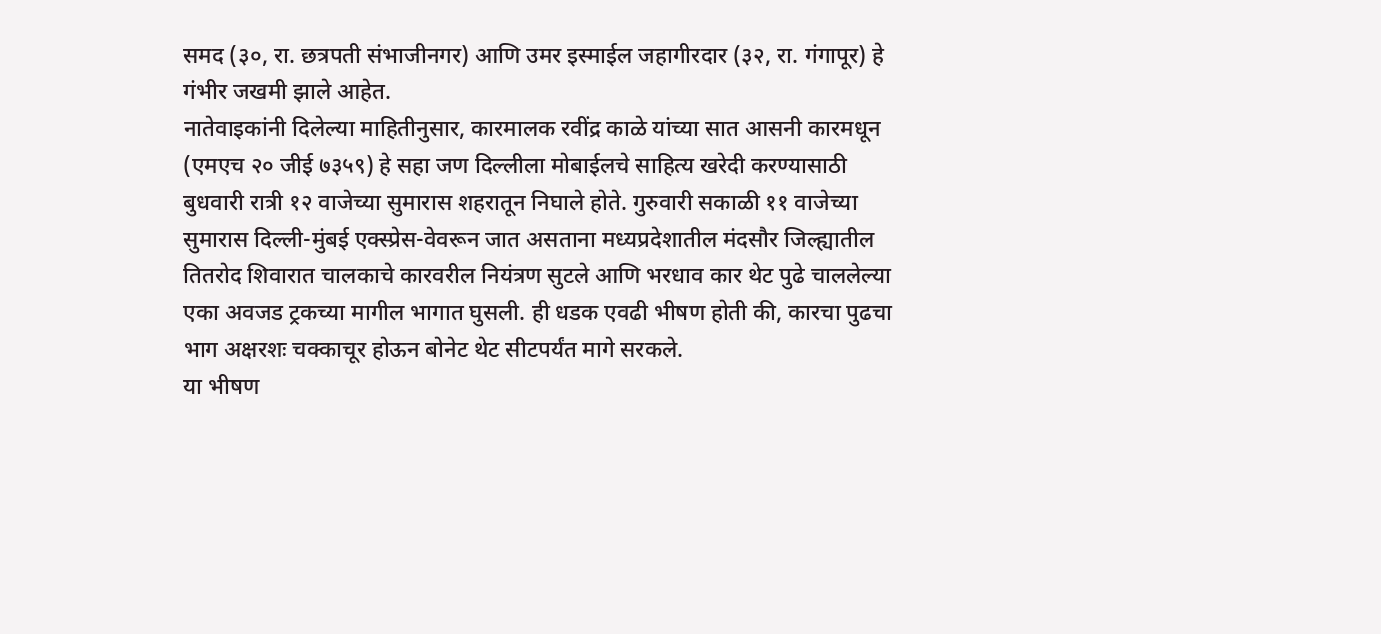समद (३०, रा. छत्रपती संभाजीनगर) आणि उमर इस्माईल जहागीरदार (३२, रा. गंगापूर) हे गंभीर जखमी झाले आहेत.
नातेवाइकांनी दिलेल्या माहितीनुसार, कारमालक रवींद्र काळे यांच्या सात आसनी कारमधून (एमएच २० जीई ७३५९) हे सहा जण दिल्लीला मोबाईलचे साहित्य खरेदी करण्यासाठी बुधवारी रात्री १२ वाजेच्या सुमारास शहरातून निघाले होते. गुरुवारी सकाळी ११ वाजेच्या सुमारास दिल्ली-मुंबई एक्स्प्रेस-वेवरून जात असताना मध्यप्रदेशातील मंदसौर जिल्ह्यातील तितरोद शिवारात चालकाचे कारवरील नियंत्रण सुटले आणि भरधाव कार थेट पुढे चाललेल्या एका अवजड ट्रकच्या मागील भागात घुसली. ही धडक एवढी भीषण होती की, कारचा पुढचा भाग अक्षरशः चक्काचूर होऊन बोनेट थेट सीटपर्यंत मागे सरकले.
या भीषण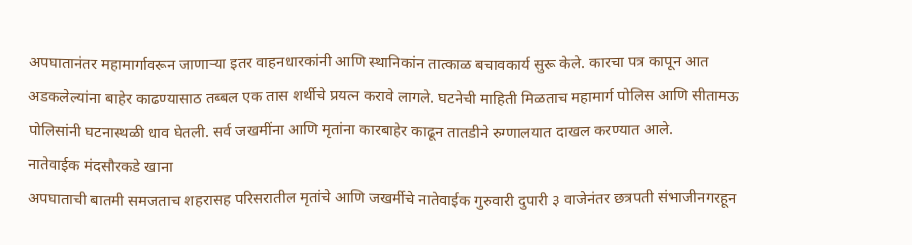अपघातानंतर महामार्गावरून जाणाऱ्या इतर वाहनधारकांनी आणि स्थानिकांन तात्काळ बचावकार्य सुरू केले. कारचा पत्र कापून आत अडकलेल्यांना बाहेर काढण्यासाठ तब्बल एक तास शर्थीचे प्रयत्न करावे लागले. घटनेची माहिती मिळताच महामार्ग पोलिस आणि सीतामऊ पोलिसांनी घटनास्थळी धाव घेतली. सर्व जखमींना आणि मृतांना कारबाहेर काढून तातडीने रुग्णालयात दाखल करण्यात आले.
नातेवाईक मंदसौरकडे खाना
अपघाताची बातमी समजताच शहरासह परिसरातील मृतांचे आणि जखर्मीचे नातेवाईक गुरुवारी दुपारी ३ वाजेनंतर छत्रपती संभाजीनगरहून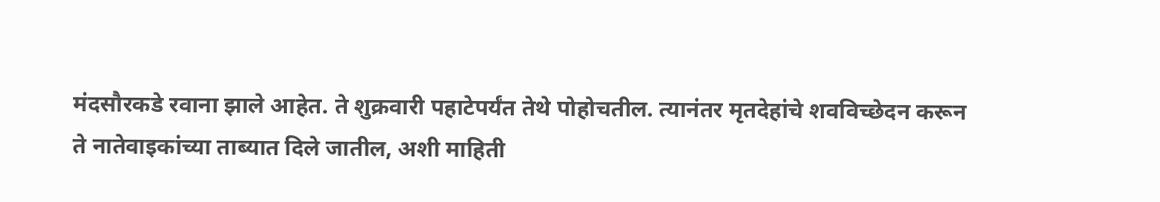मंदसौरकडे रवाना झाले आहेत. ते शुक्रवारी पहाटेपर्यंत तेथे पोहोचतील. त्यानंतर मृतदेहांचे शवविच्छेदन करून ते नातेवाइकांच्या ताब्यात दिले जातील, अशी माहिती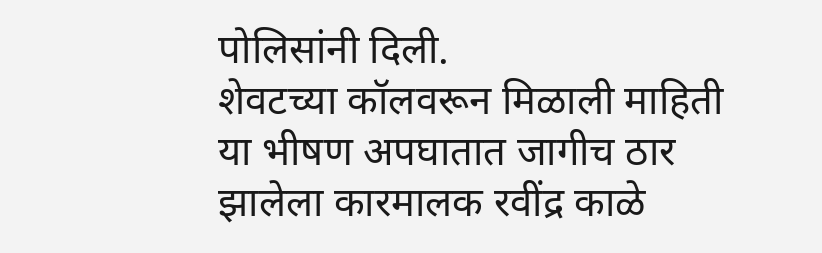पोलिसांनी दिली.
शेवटच्या कॉलवरून मिळाली माहिती
या भीषण अपघातात जागीच ठार झालेला कारमालक रवींद्र काळे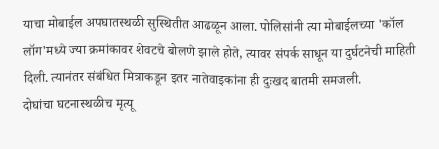याचा मोबाईल अपघातस्थळी सुस्थितीत आढळून आला. पोलिसांनी त्या मोबाईलच्या 'कॉल लॉग'मध्ये ज्या क्रमांकावर शेवटचे बोलणे झाले होते, त्यावर संपर्क साधून या दुर्घटनेची माहिती दिली. त्यानंतर संबंधित मित्राकडून इतर नातेवाइकांना ही दुःखद बातमी समजली.
दोघांचा घटनास्थळीच मृत्यू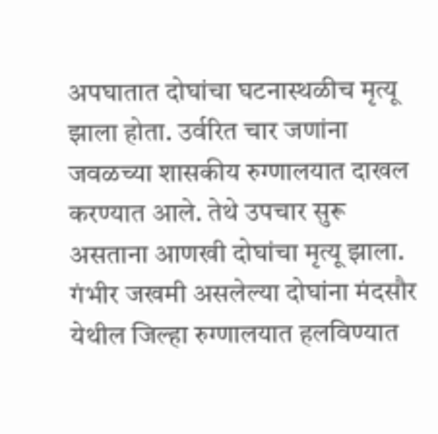अपघातात दोघांचा घटनास्थळीच मृत्यू झाला होता. उर्वरित चार जणांना जवळच्या शासकीय रुग्णालयात दाखल करण्यात आले. तेथे उपचार सुरू असताना आणखी दोघांचा मृत्यू झाला. गंभीर जखमी असलेल्या दोघांना मंदसौर येथील जिल्हा रुग्णालयात हलविण्यात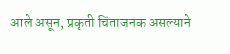आले असून, प्रकृती चिंताजनक असल्याने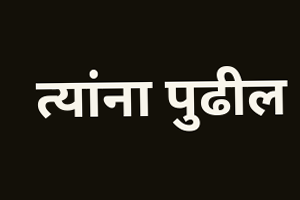त्यांना पुढील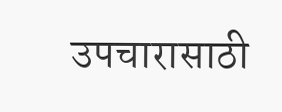उपचारासाठी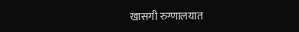खासगी रुग्णालयात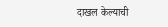दाखल केल्याची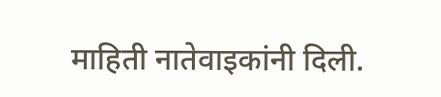माहिती नातेवाइकांनी दिली.